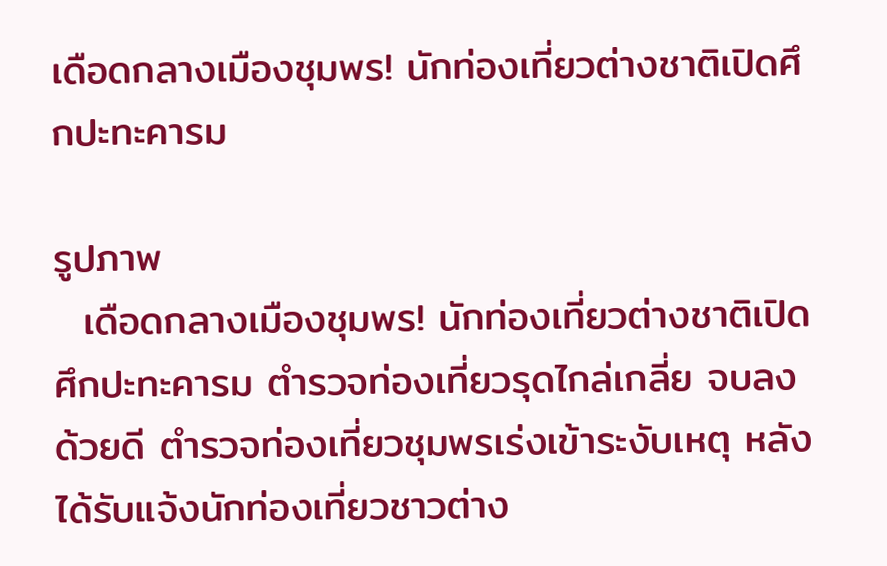เดือดกลางเมืองชุมพร! นักท่องเที่ยวต่างชาติเปิดศึกปะทะคารม

รูปภาพ
  เดือดกลางเมืองชุมพร! นักท่องเที่ยวต่างชาติเปิดศึกปะทะคารม ตำรวจท่องเที่ยวรุดไกล่เกลี่ย จบลงด้วยดี ตำรวจท่องเที่ยวชุมพรเร่งเข้าระงับเหตุ หลังได้รับแจ้งนักท่องเที่ยวชาวต่าง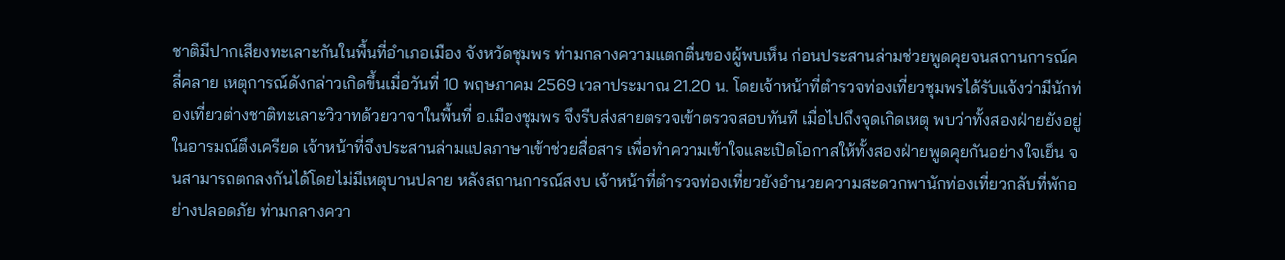ชาติมีปากเสียงทะเลาะกันในพื้นที่อำเภอเมือง จังหวัดชุมพร ท่ามกลางความแตกตื่นของผู้พบเห็น ก่อนประสานล่ามช่วยพูดคุยจนสถานการณ์คลี่คลาย เหตุการณ์ดังกล่าวเกิดขึ้นเมื่อวันที่ 10 พฤษภาคม 2569 เวลาประมาณ 21.20 น. โดยเจ้าหน้าที่ตำรวจท่องเที่ยวชุมพรได้รับแจ้งว่ามีนักท่องเที่ยวต่างชาติทะเลาะวิวาทด้วยวาจาในพื้นที่ อ.เมืองชุมพร จึงรีบส่งสายตรวจเข้าตรวจสอบทันที เมื่อไปถึงจุดเกิดเหตุ พบว่าทั้งสองฝ่ายยังอยู่ในอารมณ์ตึงเครียด เจ้าหน้าที่จึงประสานล่ามแปลภาษาเข้าช่วยสื่อสาร เพื่อทำความเข้าใจและเปิดโอกาสให้ทั้งสองฝ่ายพูดคุยกันอย่างใจเย็น จนสามารถตกลงกันได้โดยไม่มีเหตุบานปลาย หลังสถานการณ์สงบ เจ้าหน้าที่ตำรวจท่องเที่ยวยังอำนวยความสะดวกพานักท่องเที่ยวกลับที่พักอย่างปลอดภัย ท่ามกลางควา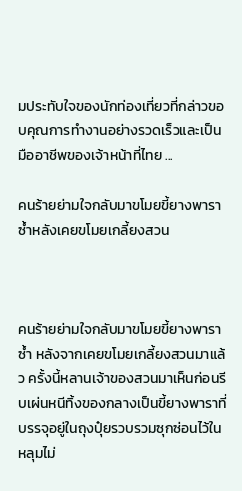มประทับใจของนักท่องเที่ยวที่กล่าวขอบคุณการทำงานอย่างรวดเร็วและเป็นมืออาชีพของเจ้าหน้าที่ไทย ...

คนร้ายย่ามใจกลับมาขโมยขี้ยางพาราซ้ำหลังเคยขโมยเกลี้ยงสวน



คนร้ายย่ามใจกลับมาขโมยขี้ยางพาราซ้ำ หลังจากเคยขโมยเกลี้ยงสวนมาแล้ว ครั้งนี้หลานเจ้าของสวนมาเห็นก่อนรีบเผ่นหนีทิ้งของกลางเป็นขี้ยางพาราที่บรรจุอยู่ในถุงปุ๋ยรวบรวมซุกซ่อนไว้ในหลุมไม่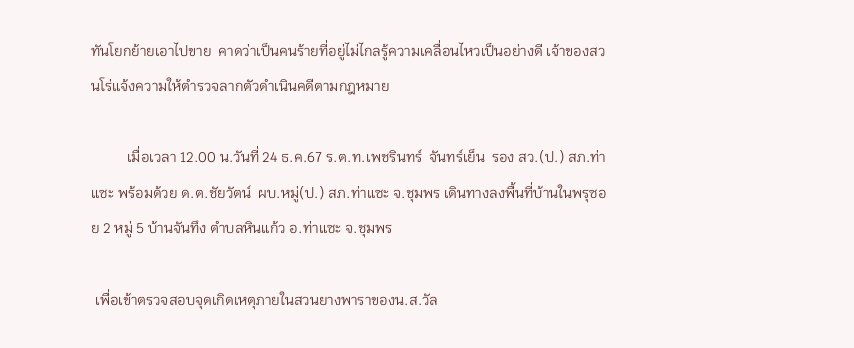ทันโยกย้ายเอาไปขาย  คาดว่าเป็นคนร้ายที่อยู่ไม่ไกลรู้ความเคลื่อนไหวเป็นอย่างดี เจ้าของสวนโร่แจ้งความให้ตำรวจลากตัวดำเนินคดีตามกฎหมาย

          เมื่อเวลา 12.00 น.วันที่ 24 ธ.ค.67 ร.ต.ท.เพชรินทร์  จันทร์เย็น  รอง สว.(ป.) สภ.ท่าแซะ พร้อมด้วย ด.ต.ชัยวัตน์  ผบ.หมู่(ป.) สภ.ท่าแซะ จ.ชุมพร เดินทางลงพื้นที่บ้านในพรุซอย 2 หมู่ 5 บ้านจันทึง ตำบลหินแก้ว อ.ท่าแซะ จ.ชุมพร

 เพื่อเข้าตรวจสอบจุดเกิดเหตุภายในสวนยางพาราของน.ส.วัล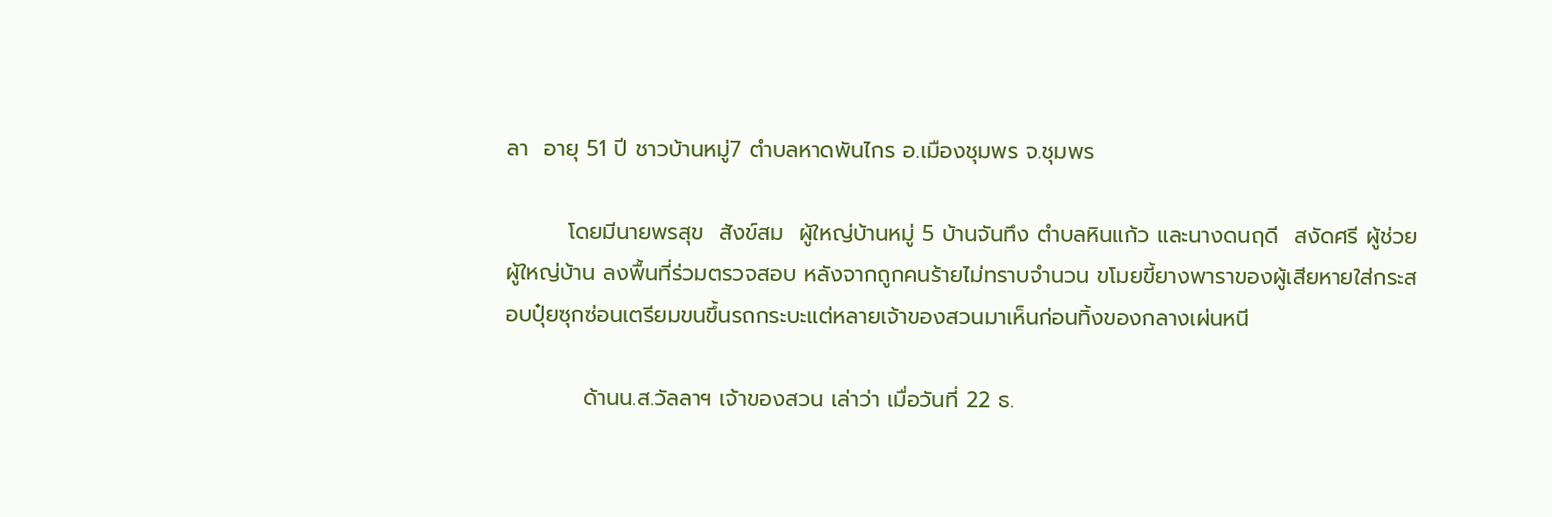ลา  อายุ 51 ปี ชาวบ้านหมู่7 ตำบลหาดพันไกร อ.เมืองชุมพร จ.ชุมพร

        โดยมีนายพรสุข  สังข์สม  ผู้ใหญ่บ้านหมู่ 5 บ้านจันทึง ตำบลหินแก้ว และนางดนฤดี  สงัดศรี ผู้ช่วยผู้ใหญ่บ้าน ลงพื้นที่ร่วมตรวจสอบ หลังจากถูกคนร้ายไม่ทราบจำนวน ขโมยขี้ยางพาราของผู้เสียหายใส่กระสอบปุ๋ยซุกซ่อนเตรียมขนขึ้นรถกระบะแต่หลายเจ้าของสวนมาเห็นก่อนทิ้งของกลางเผ่นหนี

          ด้านน.ส.วัลลาฯ เจ้าของสวน เล่าว่า เมื่อวันที่ 22 ธ.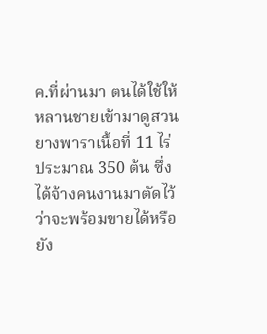ค.ที่ผ่านมา ตนได้ใช้ให้หลานชายเข้ามาดูสวนยางพาราเนื้อที่ 11 ไร่ ประมาณ 350 ต้น ซึ่งได้จ้างคนงานมาตัดไว้ว่าจะพร้อมขายได้หรือยัง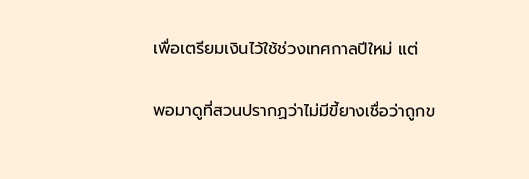เพื่อเตรียมเงินไว้ใช้ช่วงเทศกาลปีใหม่ แต่

พอมาดูที่สวนปรากฏว่าไม่มีขี้ยางเชื่อว่าถูกข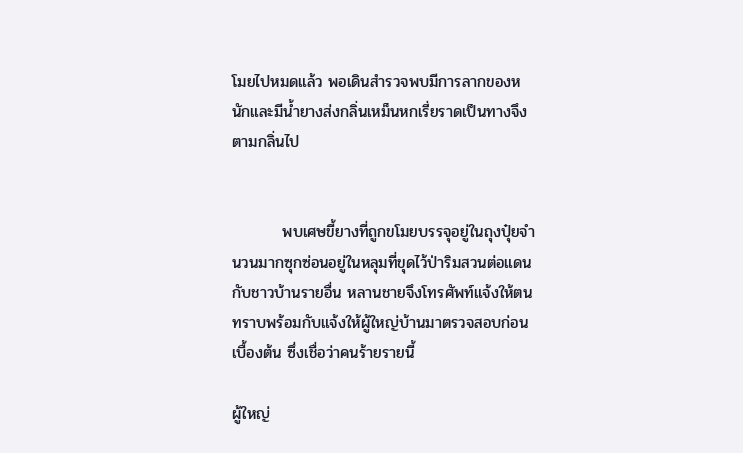โมยไปหมดแล้ว พอเดินสำรวจพบมีการลากของหนักและมีน้ำยางส่งกลิ่นเหม็นหกเรี่ยราดเป็นทางจึงตามกลิ่นไป


         พบเศษขี้ยางที่ถูกขโมยบรรจุอยู่ในถุงปุ๋ยจำนวนมากซุกซ่อนอยู่ในหลุมที่ขุดไว้ป่าริมสวนต่อแดนกับชาวบ้านรายอื่น หลานชายจึงโทรศัพท์แจ้งให้ตนทราบพร้อมกับแจ้งให้ผู้ใหญ่บ้านมาตรวจสอบก่อนเบื้องต้น ซึ่งเชื่อว่าคนร้ายรายนี้

ผู้ใหญ่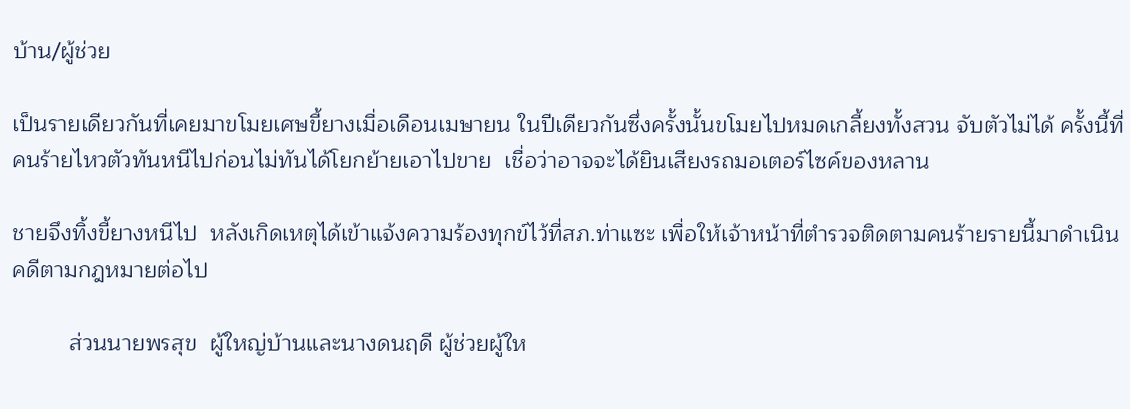บ้าน/ผู้ช่วย

เป็นรายเดียวกันที่เคยมาขโมยเศษขี้ยางเมื่อเดือนเมษายน ในปีเดียวกันซึ่งครั้งนั้นขโมยไปหมดเกลี้ยงทั้งสวน จับตัวไม่ได้ ครั้งนี้ที่คนร้ายไหวตัวทันหนีไปก่อนไม่ทันได้โยกย้ายเอาไปขาย  เชื่อว่าอาจจะได้ยินเสียงรถมอเตอร์ไซค์ของหลาน

ชายจึงทิ้งขี้ยางหนีไป  หลังเกิดเหตุได้เข้าแจ้งความร้องทุกข์ไว้ที่สภ.ท่าแซะ เพื่อให้เจ้าหน้าที่ตำรวจติดตามคนร้ายรายนี้มาดำเนินคดีตามกฎหมายต่อไป

         ส่วนนายพรสุข  ผู้ใหญ่บ้านและนางดนฤดี ผู้ช่วยผู้ให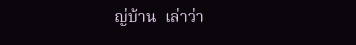ญ่บ้าน  เล่าว่า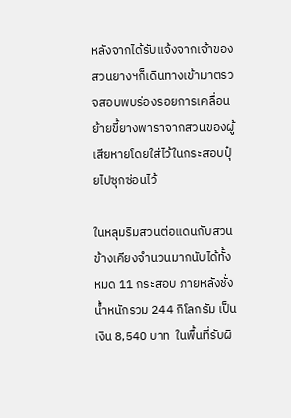หลังจากได้รับแจ้งจากเจ้าของสวนยางฯก็เดินทางเข้ามาตรวจสอบพบร่องรอยการเคลื่อนย้ายขี้ยางพาราจากสวนของผู้เสียหายโดยใส่ไว้ในกระสอบปุ๋ยไปซุกซ่อนไว้

ในหลุมริมสวนต่อแดนกับสวนข้างเคียงจำนวนมากนับได้ทั้งหมด 11 กระสอบ ภายหลังชั่งน้ำหนักรวม 244 กิโลกรัม เป็นเงิน 8,540 บาท  ในพื้นที่รับผิ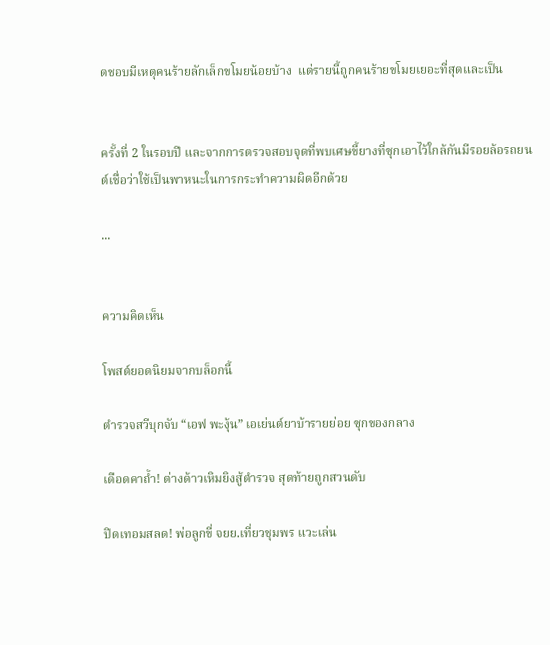ดชอบมีเหตุคนร้ายลักเล็กขโมยน้อยบ้าง  แต่รายนี้ถูกคนร้ายขโมยเยอะที่สุดและเป็น


ครั้งที่ 2 ในรอบปี และจากการตรวจสอบจุดที่พบเศษขี้ยางที่ซุกเอาไว้ใกล้กันมีรอยล้อรถยนต์เชื่อว่าใช้เป็นพาหนะในการกระทำความผิดอีกด้วย

...


ความคิดเห็น

โพสต์ยอดนิยมจากบล็อกนี้

ตำรวจสวีบุกจับ “เอฟ พะงุ้น” เอเย่นต์ยาบ้ารายย่อย ซุกของกลาง

เดือดคาถ้ำ! ต่างด้าวเหิมยิงสู้ตำรวจ สุดท้ายถูกสวนดับ

ปิดเทอมสลด! พ่อลูกขี่ จยย.เที่ยวชุมพร แวะเล่น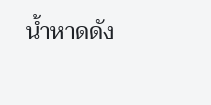น้ำหาดดัง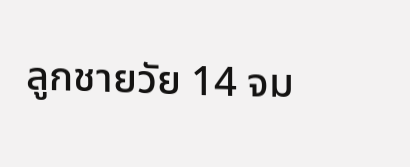ลูกชายวัย 14 จม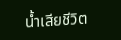น้ำเสียชีวิต